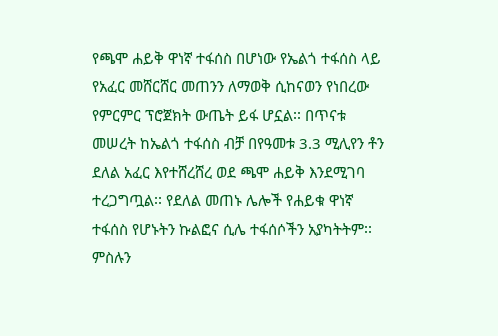የጫሞ ሐይቅ ዋነኛ ተፋሰስ በሆነው የኤልጎ ተፋሰስ ላይ የአፈር መሸርሸር መጠንን ለማወቅ ሲከናወን የነበረው የምርምር ፕሮጀክት ውጤት ይፋ ሆኗል፡፡ በጥናቱ መሠረት ከኤልጎ ተፋሰስ ብቻ በየዓመቱ 3.3 ሚሊየን ቶን ደለል አፈር እየተሸረሸረ ወደ ጫሞ ሐይቅ እንደሚገባ ተረጋግጧል፡፡ የደለል መጠኑ ሌሎች የሐይቁ ዋነኛ ተፋሰስ የሆኑትን ኩልፎና ሲሌ ተፋሰሶችን አያካትትም፡፡ ምስሉን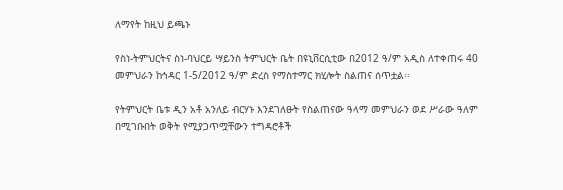ለማየት ከዚህ ይጫኑ

የስነ-ትምህርትና ስነ-ባህርይ ሣይንስ ትምህርት ቤት በዩኒቨርሲቲው በ2012 ዓ/ም አዲስ ለተቀጠሩ 40 መምህራን ከኅዳር 1-5/2012 ዓ/ም ድረስ የማስተማር ክሂሎት ስልጠና ሰጥቷል፡፡

የትምህርት ቤቱ ዲን አቶ አንለይ ብርሃኑ እንደገለፁት የስልጠናው ዓላማ መምህራን ወደ ሥራው ዓለም በሚገቡበት ወቅት የሚያጋጥሟቸውን ተግዳሮቶች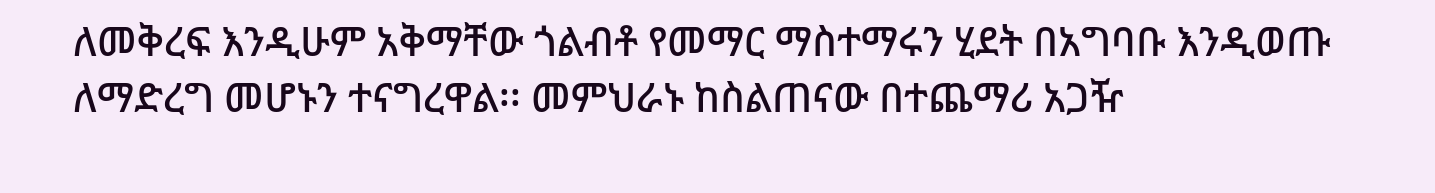ለመቅረፍ እንዲሁም አቅማቸው ጎልብቶ የመማር ማስተማሩን ሂደት በአግባቡ እንዲወጡ ለማድረግ መሆኑን ተናግረዋል፡፡ መምህራኑ ከስልጠናው በተጨማሪ አጋዥ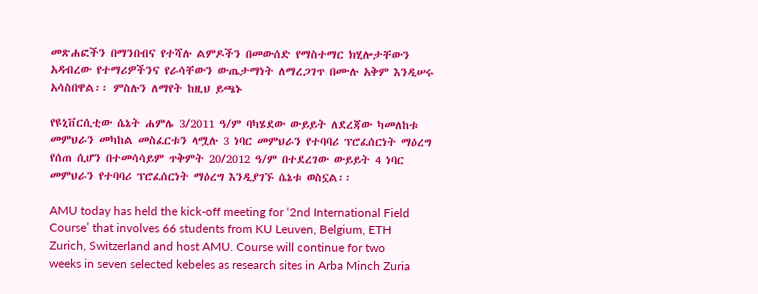መጽሐፎችን በማንበብና የተሻሉ ልምዶችን በመውሰድ የማስተማር ክሂሎታቸውን አዳብረው የተማሪዎችንና የራሳቸውን ውጤታማነት ለማረጋገጥ በሙሉ አቅም እንዲሠሩ አሳስበዋል፡፡ ምስሉን ለማየት ከዚህ ይጫኑ

የዩኒቨርሲቲው ሴኔት ሐምሌ 3/2011 ዓ/ም ባካሄደው ውይይት ለደረጃው ካመለከቱ መምህራን መካከል መስፈርቱን ላሟሉ 3 ነባር መምህራን የተባባሪ ፕሮፈሰርነት ማዕረግ የሰጠ ሲሆን በተመሳሳይም ጥቅምት 20/2012 ዓ/ም በተደረገው ውይይት 4 ነባር መምህራን የተባባሪ ፕሮፈሰርነት ማዕረግ እንዲያገኙ ሴኔቱ ወስኗል፡፡

AMU today has held the kick-off meeting for ‘2nd International Field Course’ that involves 66 students from KU Leuven, Belgium, ETH Zurich, Switzerland and host AMU. Course will continue for two weeks in seven selected kebeles as research sites in Arba Minch Zuria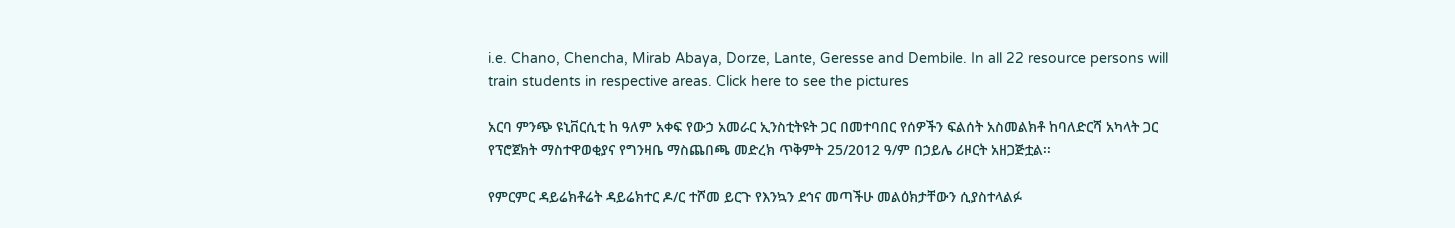i.e. Chano, Chencha, Mirab Abaya, Dorze, Lante, Geresse and Dembile. In all 22 resource persons will train students in respective areas. Click here to see the pictures

አርባ ምንጭ ዩኒቨርሲቲ ከ ዓለም አቀፍ የውኃ አመራር ኢንስቲትዩት ጋር በመተባበር የሰዎችን ፍልሰት አስመልክቶ ከባለድርሻ አካላት ጋር የፕሮጀክት ማስተዋወቂያና የግንዛቤ ማስጨበጫ መድረክ ጥቅምት 25/2012 ዓ/ም በኃይሌ ሪዞርት አዘጋጅቷል፡፡

የምርምር ዳይሬክቶሬት ዳይሬክተር ዶ/ር ተሾመ ይርጉ የእንኳን ደኅና መጣችሁ መልዕክታቸውን ሲያስተላልፉ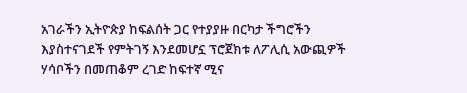አገራችን ኢትዮጵያ ከፍልሰት ጋር የተያያዙ በርካታ ችግሮችን እያስተናገደች የምትገኝ እንደመሆኗ ፕሮጀክቱ ለፖሊሲ አውጪዎች ሃሳቦችን በመጠቆም ረገድ ከፍተኛ ሚና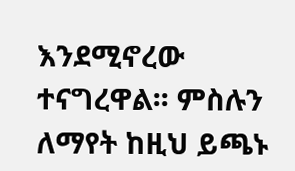እንደሚኖረው ተናግረዋል፡፡ ምስሉን ለማየት ከዚህ ይጫኑ